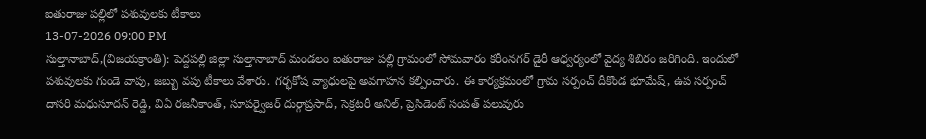ఐతురాజు పల్లిలో పశువులకు టీకాలు
13-07-2026 09:00 PM
సుల్తానాబాద్,(విజయక్రాంతి): పెద్దపల్లి జిల్లా సుల్తానాబాద్ మండలం ఐతురాజు పల్లి గ్రామంలో సోమవారం కరీంనగర్ డైరీ ఆధ్వర్యంలో వైద్య శిబిరం జరిగింది. ఇందులో పశువులకు గుండె వాపు, జబ్బు వపు టీకాలు వేశారు. గర్భకోష వ్యాధులపై అవగాహన కల్పించారు. ఈ కార్యక్రమంలో గ్రామ సర్పంచ్ దీకొండ భూమేష్, ఉప సర్పంచ్ దాసరి మధుసూదన్ రెడ్డి, విఏ రజనీకాంత్, సూపర్వైజర్ దుర్గాప్రసాద్, సెక్రటరీ అనిల్, ప్రెసిడెంట్ సంపత్ పలువురు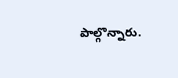పాల్గొన్నారు.